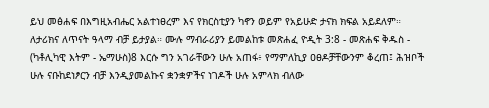ይህ መፅሐፍ በእግዚአብሔር አልተነፀረም እና የክርስቲያን ካኖን ወይም የአይሁድ ታናክ ክፍል አይደለም። ለታሪክና ለጥናት ዓላማ ብቻ ይታያል። ሙሉ ማብራሪያን ይመልከቱ መጽሐፈ ዮዲት 3:8 - መጽሐፍ ቅዱስ - (ካቶሊካዊ እትም - ኤማሁስ)8 እርሱ ግን አገራቸውን ሁሉ አጠፋ፥ የማምለኪያ ዐፀዶቻቸውንም ቆረጠ፤ ሕዝቦች ሁሉ ናቡከደነፆርን ብቻ እንዲያመልኩና ቋንቋዎችና ነገዶች ሁሉ አምላክ ብለው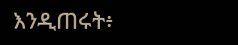እንዲጠሩት፥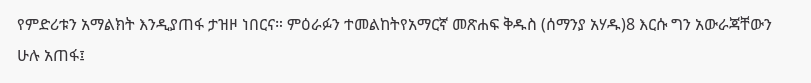የምድሪቱን አማልክት እንዲያጠፋ ታዝዞ ነበርና። ምዕራፉን ተመልከትየአማርኛ መጽሐፍ ቅዱስ (ሰማንያ አሃዱ)8 እርሱ ግን አውራጃቸውን ሁሉ አጠፋ፤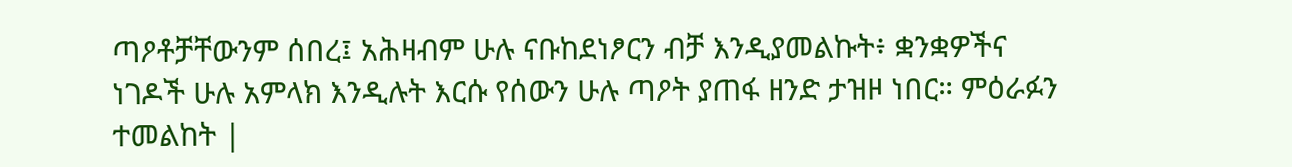ጣዖቶቻቸውንም ሰበረ፤ አሕዛብም ሁሉ ናቡከደነፆርን ብቻ እንዲያመልኩት፥ ቋንቋዎችና ነገዶች ሁሉ አምላክ እንዲሉት እርሱ የሰውን ሁሉ ጣዖት ያጠፋ ዘንድ ታዝዞ ነበር። ምዕራፉን ተመልከት |